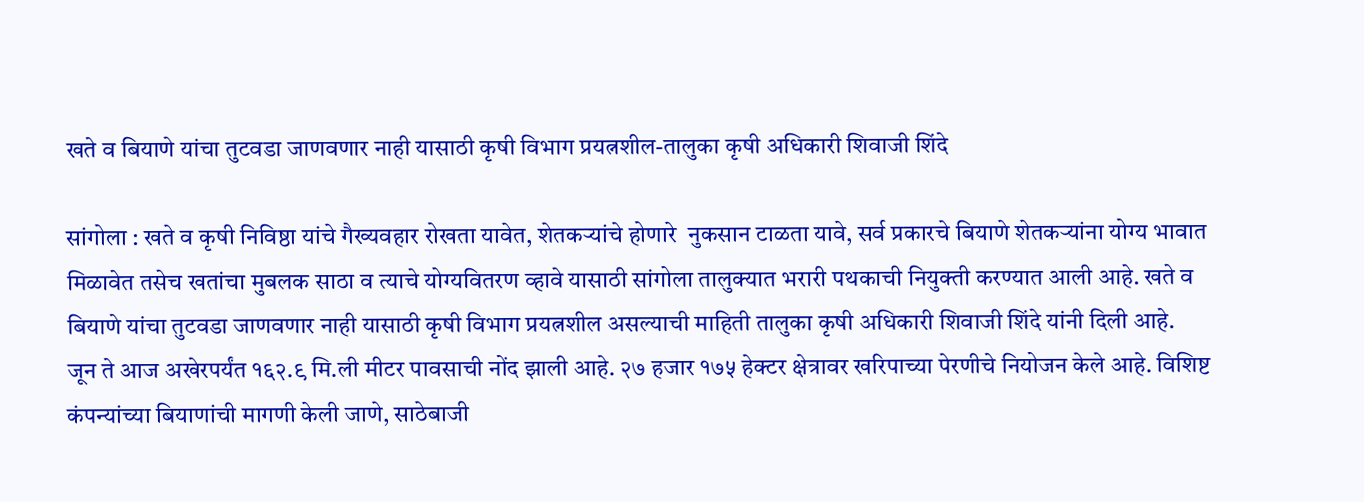खते व बियाणे यांचा तुटवडा जाणवणार नाही यासाठी कृषी विभाग प्रयत्नशील-तालुका कृषी अधिकारी शिवाजी शिंदे

सांगोला : खते व कृषी निविष्ठा यांचे गैख्यवहार रोखता यावेत, शेतकऱ्यांचे होणारे  नुकसान टाळता यावे, सर्व प्रकारचे बियाणे शेतकऱ्यांना योग्य भावात मिळावेत तसेच खतांचा मुबलक साठा व त्याचे योग्यवितरण व्हावे यासाठी सांगोला तालुक्यात भरारी पथकाची नियुक्ती करण्यात आली आहे. खते व बियाणे यांचा तुटवडा जाणवणार नाही यासाठी कृषी विभाग प्रयत्नशील असल्याची माहिती तालुका कृषी अधिकारी शिवाजी शिंदे यांनी दिली आहे.
जून ते आज अखेरपर्यंत १६२.९ मि.ली मीटर पावसाची नोंद झाली आहे. २७ हजार १७५ हेक्टर क्षेत्रावर खरिपाच्या पेरणीचे नियोजन केले आहे. विशिष्ट कंपन्यांच्या बियाणांची मागणी केली जाणे, साठेबाजी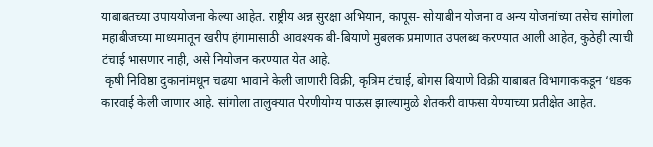याबाबतच्या उपाययोजना केल्या आहेत. राष्ट्रीय अन्न सुरक्षा अभियान, कापूस- सोयाबीन योजना व अन्य योजनांच्या तसेच सांगोला महाबीजच्या माध्यमातून खरीप हंगामासाठी आवश्यक बी-बियाणे मुबलक प्रमाणात उपलब्ध करण्यात आली आहेत, कुठेही त्याची टंचाई भासणार नाही, असे नियोजन करण्यात येत आहे.
 कृषी निविष्ठा दुकानांमधून चढया भावाने केली जाणारी विक्री, कृत्रिम टंचाई, बोगस बियाणे विक्री याबाबत विभागाककडून ‘धडक कारवाई केली जाणार आहे. सांगोला तालुक्यात पेरणीयोग्य पाऊस झाल्यामुळे शेतकरी वाफसा येण्याच्या प्रतीक्षेत आहेत.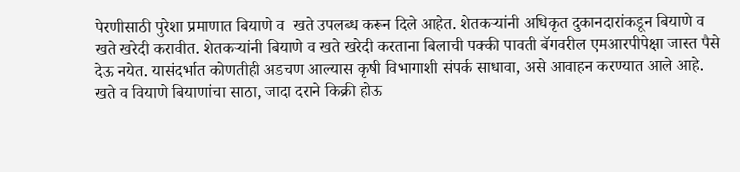पेरणीसाठी पुरेशा प्रमाणात बियाणे व  खते उपलब्ध करून दिले आहेत. शेतकऱ्यांनी अधिकृत दुकानदारांकडून बियाणे व खते खरेदी करावीत. शेतकऱ्यांनी बियाणे व खते खरेदी करताना बिलाची पक्की पावती बॅगवरील एमआरपीपेक्षा जास्त पैसे देऊ नयेत. यासंदर्भात कोणतीही अडचण आल्यास कृषी विभागाशी संपर्क साधावा, असे आवाहन करण्यात आले आहे.
खते व वियाणे बियाणांचा साठा, जादा दराने किक्री होऊ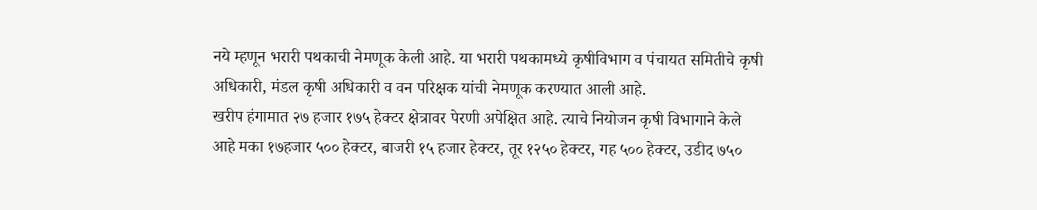नये म्हणून भरारी पथकाची नेमणूक केली आहे. या भरारी पथकामध्ये कृषीविभाग व पंचायत समितीचे कृषी अधिकारी, मंडल कृषी अधिकारी व वन परिक्षक यांची नेमणूक करण्यात आली आहे.
खरीप हंगामात २७ हजार १७५ हेक्टर क्षेत्रावर पेरणी अपेक्षित आहे. त्याचे नियोजन कृषी विभागाने केले आहे मका १७हजार ५०० हेक्टर, बाजरी १५ हजार हेक्टर, तूर १२५० हेक्टर, गह ५०० हेक्टर, उडीद ७५०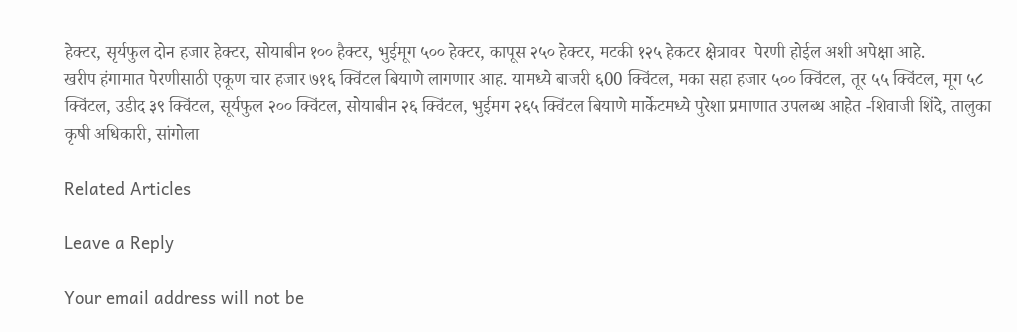हेक्टर, सृर्यफुल दोन हजार हेक्टर, सोयाबीन १०० हैक्टर, भुईमूग ५०० हेक्टर, कापूस २५० हेक्टर, मटकी १२५ हेकटर क्षेत्रावर  पेरणी होईल अशी अपेक्षा आहे.
खरीप हंगामात पेरणीसाठी एकूण चार हजार ७१६ क्विंटल बियाणे लागणार आह. यामध्ये बाजरी ६00 क्विंटल, मका सहा हजार ५०० क्विंटल, तूर ५५ क्विंटल, मूग ५८ क्विंटल, उडीद ३९ क्विंटल, सूर्यफुल २०० क्विंटल, सोयाबीन २६ क्विंटल, भुईमग २६५ क्विंटल बियाणे मार्केटमध्ये पुरेशा प्रमाणात उपलब्ध आहेत -शिवाजी शिंदे, तालुका कृषी अधिकारी, सांगोला

Related Articles

Leave a Reply

Your email address will not be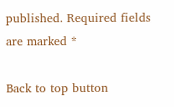published. Required fields are marked *

Back to top button